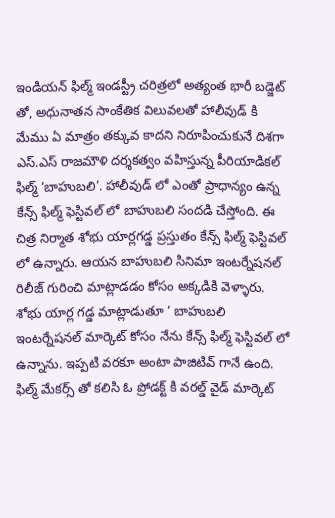ఇండియన్ ఫిల్మ్ ఇండస్ట్రీ చరిత్రలో అత్యంత భారీ బడ్జెట్ తో, అధునాతన సాంకేతిక విలువలతో హాలీవుడ్ కి మేము ఏ మాత్రం తక్కువ కాదని నిరూపించుకునే దిశగా ఎస్.ఎస్ రాజమౌళి దర్శకత్వం వహిస్తున్న పీరియాడికల్ ఫిల్మ్ ‘బాహుబలి’. హాలీవుడ్ లో ఎంతో ప్రాధాన్యం ఉన్న కేన్స్ ఫిల్మ్ ఫెస్టివల్ లో బాహుబలి సందడి చేస్తోంది. ఈ చిత్ర నిర్మాత శోభు యార్లగడ్డ ప్రస్తుతం కేన్స్ ఫిల్మ్ ఫెస్టివల్ లో ఉన్నారు. ఆయన బాహుబలి సినిమా ఇంటర్నేషనల్ రిలీజ్ గురించి మాట్లాడడం కోసం అక్కడికి వెళ్ళారు.
శోభు యార్ల గడ్డ మాట్లాడుతూ ‘ బాహుబలి ఇంటర్నేషనల్ మార్కెట్ కోసం నేను కేన్స్ ఫిల్మ్ ఫెస్టివల్ లో ఉన్నాను. ఇప్పటి వరకూ అంటా పాజిటివ్ గానే ఉంది. ఫిల్మ్ మేకర్స్ తో కలిసి ఓ ప్రోడక్ట్ కి వరల్డ్ వైడ్ మార్కెట్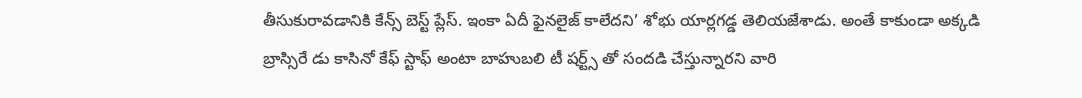తీసుకురావడానికి కేన్స్ బెస్ట్ ప్లేస్. ఇంకా ఏదీ ఫైనలైజ్ కాలేదని’ శోభు యార్లగడ్డ తెలియజేశాడు. అంతే కాకుండా అక్కడి బ్రాస్సిరే డు కాసినో కేఫ్ స్టాఫ్ అంటా బాహుబలి టీ షర్ట్స్ తో సందడి చేస్తున్నారని వారి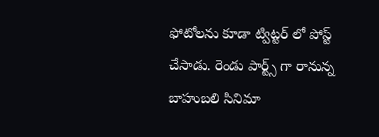ఫోటోలను కూడా ట్విట్టర్ లో పోస్ట్ చేసాడు. రెండు పార్ట్స్ గా రానున్న బాహుబలి సినిమా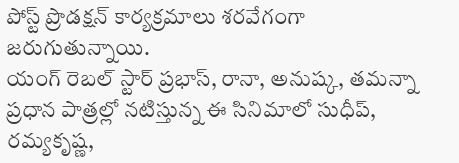పోస్ట్ ప్రొడక్షన్ కార్యక్రమాలు శరవేగంగా జరుగుతున్నాయి.
యంగ్ రెబల్ స్టార్ ప్రభాస్, రానా, అనుష్క, తమన్నా ప్రధాన పాత్రల్లో నటిస్తున్న ఈ సినిమాలో సుధీప్, రమ్యకృష్ణ,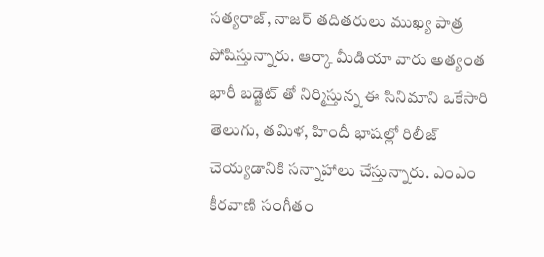సత్యరాజ్, నాజర్ తదితరులు ముఖ్య పాత్ర పోషిస్తున్నారు. ఆర్కా మీడియా వారు అత్యంత భారీ బడ్జెట్ తో నిర్మిస్తున్న ఈ సినిమాని ఒకేసారి తెలుగు, తమిళ, హిందీ భాషల్లో రిలీజ్ చెయ్యడానికి సన్నాహాలు చేస్తున్నారు. ఎంఎం కీరవాణి సంగీతం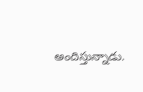అందిస్తున్నాడు.